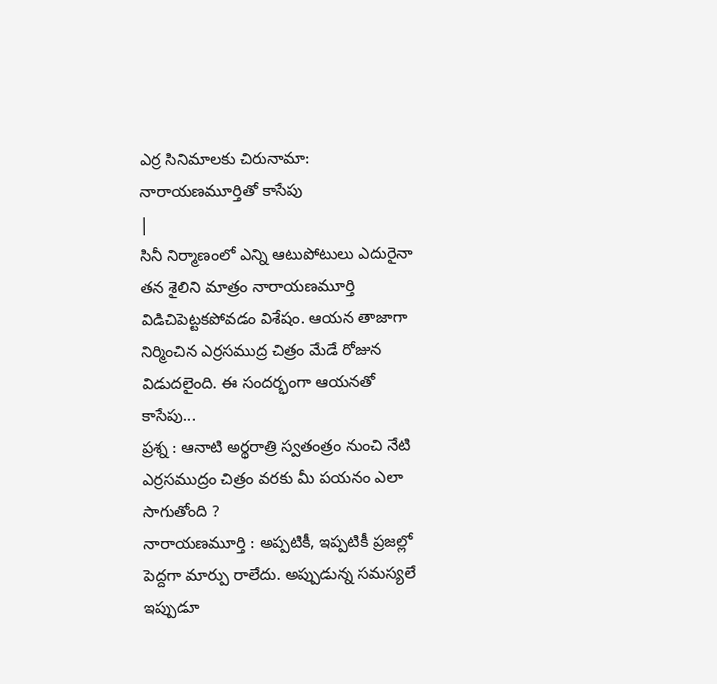ఎర్ర సినిమాలకు చిరునామా: నారాయణమూర్తితో కాసేపు
|
సినీ నిర్మాణంలో ఎన్ని ఆటుపోటులు ఎదురైనా తన శైలిని మాత్రం నారాయణమూర్తి విడిచిపెట్టకపోవడం విశేషం. ఆయన తాజాగా నిర్మించిన ఎర్రసముద్ర చిత్రం మేడే రోజున విడుదలైంది. ఈ సందర్భంగా ఆయనతో కాసేపు...
ప్రశ్న : ఆనాటి అర్థరాత్రి స్వతంత్రం నుంచి నేటి ఎర్రసముద్రం చిత్రం వరకు మీ పయనం ఎలా సాగుతోంది ?
నారాయణమూర్తి : అప్పటికీ, ఇప్పటికీ ప్రజల్లో పెద్దగా మార్పు రాలేదు. అప్పుడున్న సమస్యలే ఇప్పుడూ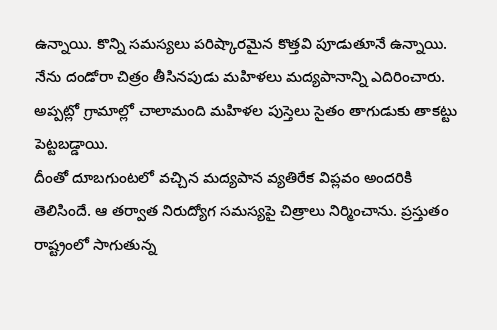ఉన్నాయి. కొన్ని సమస్యలు పరిష్కారమైన కొత్తవి పూడుతూనే ఉన్నాయి. నేను దండోరా చిత్రం తీసినపుడు మహిళలు మద్యపానాన్ని ఎదిరించారు. అప్పట్లో గ్రామాల్లో చాలామంది మహిళల పుస్తెలు సైతం తాగుడుకు తాకట్టు పెట్టబడ్డాయి.
దీంతో దూబగుంటలో వచ్చిన మద్యపాన వ్యతిరేక విప్లవం అందరికి తెలిసిందే. ఆ తర్వాత నిరుద్యోగ సమస్యపై చిత్రాలు నిర్మించాను. ప్రస్తుతం రాష్ట్రంలో సాగుతున్న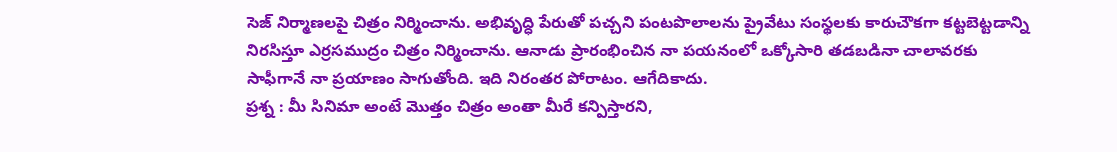సెజ్ నిర్మాణలపై చిత్రం నిర్మించాను. అభివృద్ధి పేరుతో పచ్చని పంటపొలాలను ప్రైవేటు సంస్థలకు కారుచౌకగా కట్టబెట్టడాన్ని నిరసిస్తూ ఎర్రసముద్రం చిత్రం నిర్మించాను. ఆనాడు ప్రారంభించిన నా పయనంలో ఒక్కోసారి తడబడినా చాలావరకు సాఫీగానే నా ప్రయాణం సాగుతోంది. ఇది నిరంతర పోరాటం. ఆగేదికాదు.
ప్రశ్న : మీ సినిమా అంటే మొత్తం చిత్రం అంతా మీరే కన్పిస్తారని,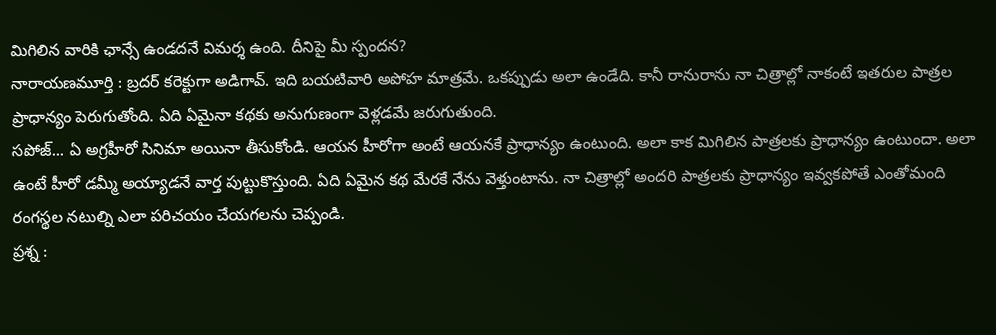మిగిలిన వారికి ఛాన్సే ఉండదనే విమర్శ ఉంది. దీనిపై మీ స్పందన?
నారాయణమూర్తి : బ్రదర్ కరెక్టుగా అడిగావ్. ఇది బయటివారి అపోహ మాత్రమే. ఒకప్పుడు అలా ఉండేది. కానీ రానురాను నా చిత్రాల్లో నాకంటే ఇతరుల పాత్రల ప్రాధాన్యం పెరుగుతోంది. ఏది ఏమైనా కథకు అనుగుణంగా వెళ్లడమే జరుగుతుంది.
సపోజ్... ఏ అగ్రహీరో సినిమా అయినా తీసుకోండి. ఆయన హీరోగా అంటే ఆయనకే ప్రాధాన్యం ఉంటుంది. అలా కాక మిగిలిన పాత్రలకు ప్రాధాన్యం ఉంటుందా. అలా ఉంటే హీరో డమ్మీ అయ్యాడనే వార్త పుట్టుకొస్తుంది. ఏది ఏమైన కథ మేరకే నేను వెళ్తుంటాను. నా చిత్రాల్లో అందరి పాత్రలకు ప్రాధాన్యం ఇవ్వకపోతే ఎంతోమంది రంగస్థల నటుల్ని ఎలా పరిచయం చేయగలను చెప్పండి.
ప్రశ్న :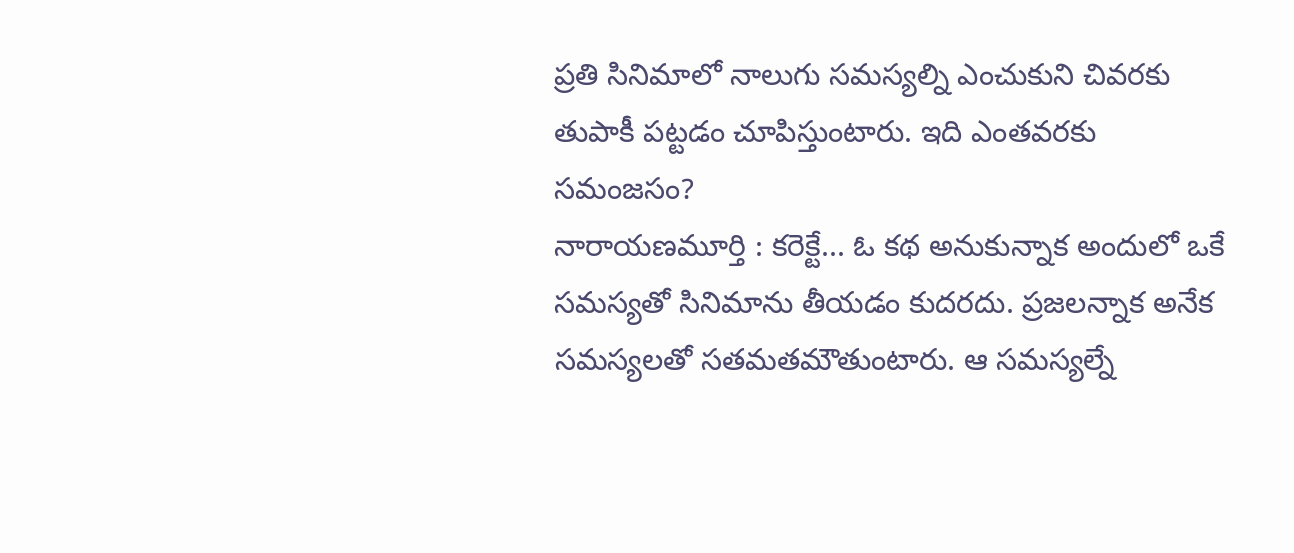ప్రతి సినిమాలో నాలుగు సమస్యల్ని ఎంచుకుని చివరకు తుపాకీ పట్టడం చూపిస్తుంటారు. ఇది ఎంతవరకు సమంజసం?
నారాయణమూర్తి : కరెక్టే... ఓ కథ అనుకున్నాక అందులో ఒకే సమస్యతో సినిమాను తీయడం కుదరదు. ప్రజలన్నాక అనేక సమస్యలతో సతమతమౌతుంటారు. ఆ సమస్యల్నే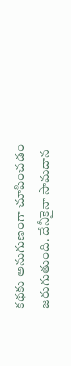కథకు అనుగుణంగా చూపించడం జరుగుతుంది. దేనీకైనా సామదాన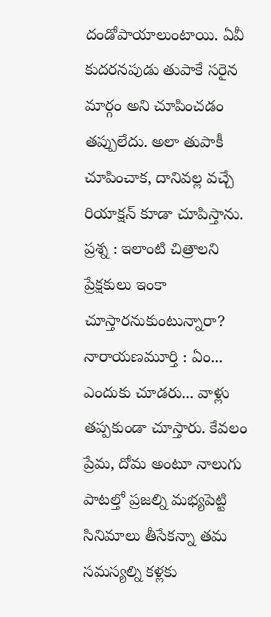దండోపాయాలుంటాయి. ఏవీ కుదరనపుడు తుపాకే సరైన మార్గం అని చూపించడం తప్పులేదు. అలా తుపాకీ చూపించాక, దానివల్ల వచ్చే రియాక్షన్ కూడా చూపిస్తాను.
ప్రశ్న : ఇలాంటి చిత్రాలని ప్రేక్షకులు ఇంకా చూస్తారనుకుంటున్నారా?
నారాయణమూర్తి : ఏం... ఎందుకు చూడరు... వాళ్లు తప్పకుండా చూస్తారు. కేవలం ప్రేమ, దోమ అంటూ నాలుగు పాటల్తో ప్రజల్ని మభ్యపెట్టి సినిమాలు తీసేకన్నా తమ సమస్యల్ని కళ్లకు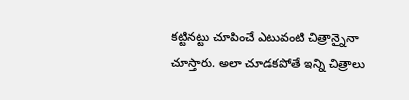కట్టినట్టు చూపించే ఎటువంటి చిత్రాన్నైనా చూస్తారు. అలా చూడకపోతే ఇన్ని చిత్రాలు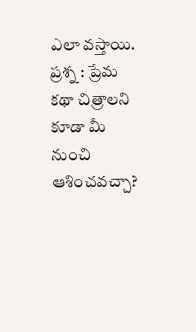ఎలా వస్తాయి.
ప్రశ్న : ప్రేమ కథా చిత్రాలని కూడా మీ నుంచి ఆశించవచ్చా?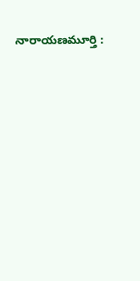నారాయణమూర్తి :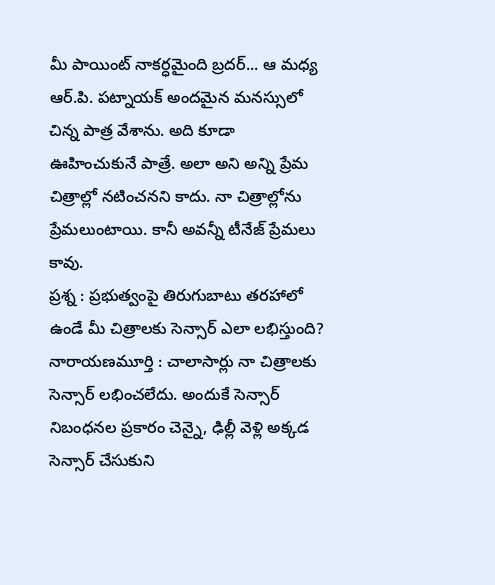మీ పాయింట్ నాకర్ధమైంది బ్రదర్... ఆ మధ్య ఆర్.పి. పట్నాయక్ అందమైన మనస్సులో చిన్న పాత్ర వేశాను. అది కూడా ఊహించుకునే పాత్రే. అలా అని అన్ని ప్రేమ చిత్రాల్లో నటించనని కాదు. నా చిత్రాల్లోను ప్రేమలుంటాయి. కానీ అవన్నీ టీనేజ్ ప్రేమలు కావు.
ప్రశ్న : ప్రభుత్వంపై తిరుగుబాటు తరహాలో ఉండే మీ చిత్రాలకు సెన్సార్ ఎలా లభిస్తుంది?
నారాయణమూర్తి : చాలాసార్లు నా చిత్రాలకు సెన్సార్ లభించలేదు. అందుకే సెన్సార్ నిబంధనల ప్రకారం చెన్నై, ఢిల్లీ వెళ్లి అక్కడ సెన్సార్ చేసుకుని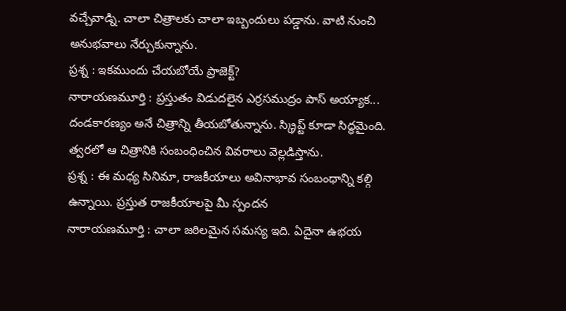వచ్చేవాడ్ని. చాలా చిత్రాలకు చాలా ఇబ్బందులు పడ్డాను. వాటి నుంచి అనుభవాలు నేర్చుకున్నాను.
ప్రశ్న : ఇకముందు చేయబోయే ప్రాజెక్ట్?
నారాయణమూర్తి : ప్రస్తుతం విడుదలైన ఎర్రసముద్రం పాస్ అయ్యాక... దండకారణ్యం అనే చిత్రాన్ని తీయబోతున్నాను. స్క్రిప్ట్ కూడా సిద్ధమైంది. త్వరలో ఆ చిత్రానికి సంబంధించిన వివరాలు వెల్లడిస్తాను.
ప్రశ్న : ఈ మధ్య సినిమా, రాజకీయాలు అవినాభావ సంబంధాన్ని కల్గి ఉన్నాయి. ప్రస్తుత రాజకీయాలపై మీ స్పందన
నారాయణమూర్తి : చాలా జఠిలమైన సమస్య ఇది. ఏదైనా ఉభయ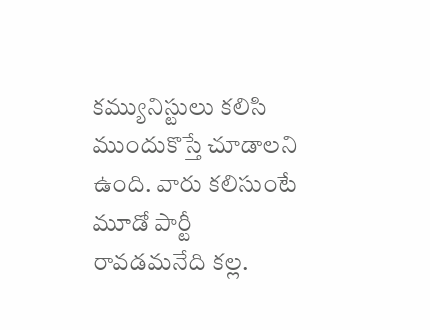కమ్యునిస్టులు కలిసి ముందుకొస్తే చూడాలని ఉంది. వారు కలిసుంటే మూడో పార్టీ రావడమనేది కల్ల.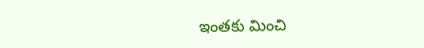ఇంతకు మించి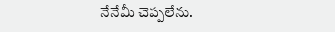నేనేమీ చెప్పలేను.